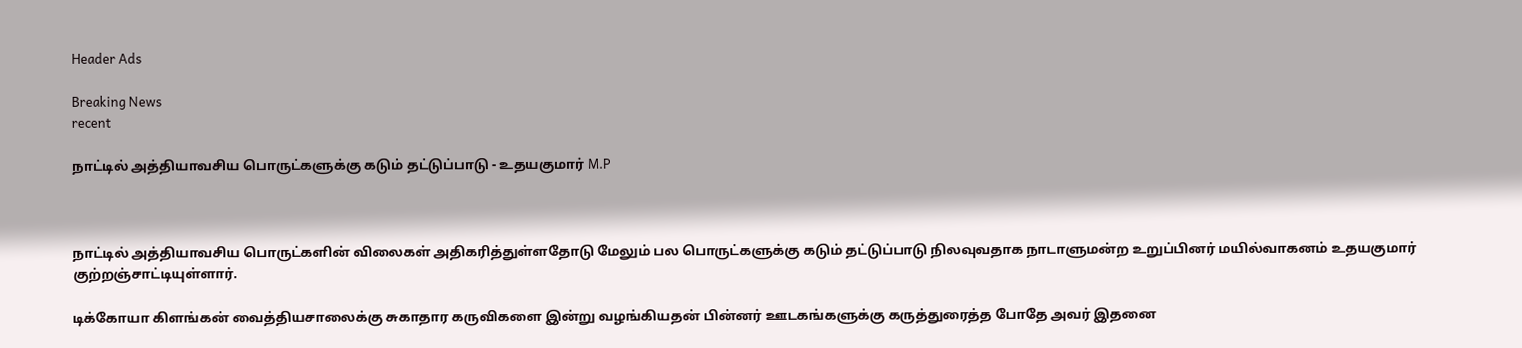Header Ads

Breaking News
recent

நாட்டில் அத்தியாவசிய பொருட்களுக்கு கடும் தட்டுப்பாடு - உதயகுமார் M.P



நாட்டில் அத்தியாவசிய பொருட்களின் விலைகள் அதிகரித்துள்ளதோடு மேலும் பல பொருட்களுக்கு கடும் தட்டுப்பாடு நிலவுவதாக நாடாளுமன்ற உறுப்பினர் மயில்வாகனம் உதயகுமார் குற்றஞ்சாட்டியுள்ளார்.

டிக்கோயா கிளங்கன் வைத்தியசாலைக்கு சுகாதார கருவிகளை இன்று வழங்கியதன் பின்னர் ஊடகங்களுக்கு கருத்துரைத்த போதே அவர் இதனை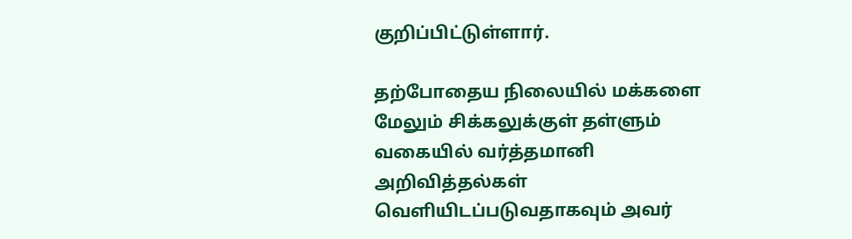குறிப்பிட்டுள்ளார்.

தற்போதைய நிலையில் மக்களை மேலும் சிக்கலுக்குள் தள்ளும் வகையில் வர்த்தமானி அறிவித்தல்கள் வெளியிடப்படுவதாகவும் அவர்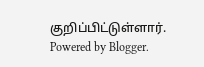குறிப்பிட்டுள்ளார்.
Powered by Blogger.